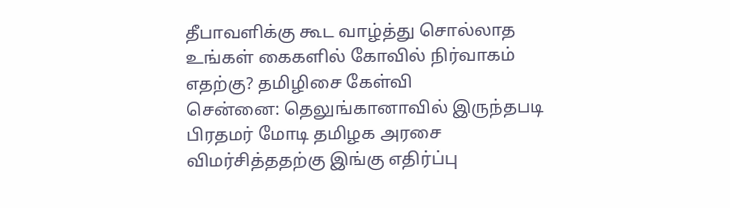தீபாவளிக்கு கூட வாழ்த்து சொல்லாத உங்கள் கைகளில் கோவில் நிர்வாகம் எதற்கு? தமிழிசை கேள்வி
சென்னை: தெலுங்கானாவில் இருந்தபடி பிரதமர் மோடி தமிழக அரசை விமர்சித்ததற்கு இங்கு எதிர்ப்பு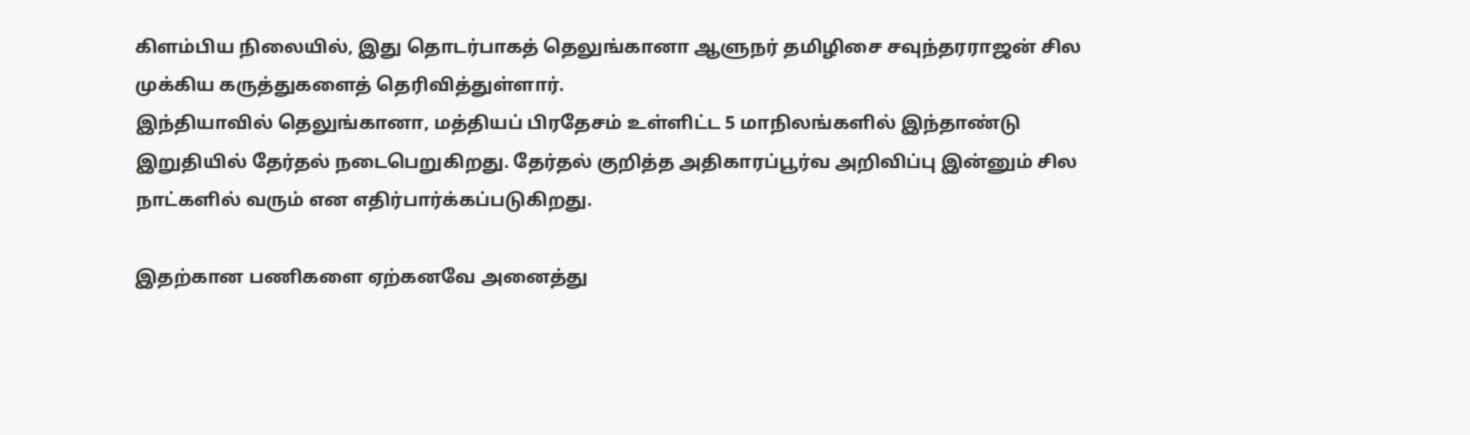கிளம்பிய நிலையில், இது தொடர்பாகத் தெலுங்கானா ஆளுநர் தமிழிசை சவுந்தரராஜன் சில முக்கிய கருத்துகளைத் தெரிவித்துள்ளார்.
இந்தியாவில் தெலுங்கானா, மத்தியப் பிரதேசம் உள்ளிட்ட 5 மாநிலங்களில் இந்தாண்டு இறுதியில் தேர்தல் நடைபெறுகிறது. தேர்தல் குறித்த அதிகாரப்பூர்வ அறிவிப்பு இன்னும் சில நாட்களில் வரும் என எதிர்பார்க்கப்படுகிறது.

இதற்கான பணிகளை ஏற்கனவே அனைத்து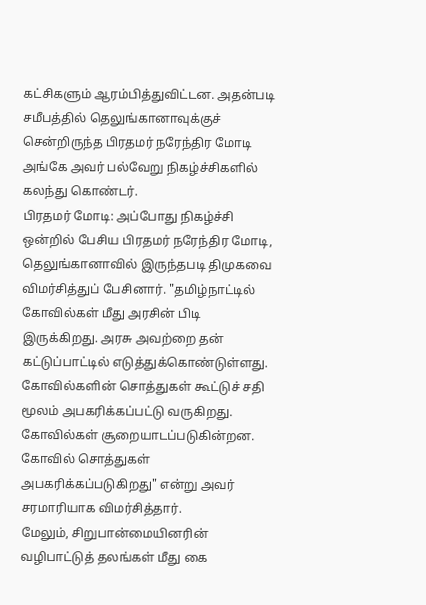கட்சிகளும் ஆரம்பித்துவிட்டன. அதன்படி சமீபத்தில் தெலுங்கானாவுக்குச் சென்றிருந்த பிரதமர் நரேந்திர மோடி அங்கே அவர் பல்வேறு நிகழ்ச்சிகளில் கலந்து கொண்டர்.
பிரதமர் மோடி: அப்போது நிகழ்ச்சி ஒன்றில் பேசிய பிரதமர் நரேந்திர மோடி, தெலுங்கானாவில் இருந்தபடி திமுகவை விமர்சித்துப் பேசினார். "தமிழ்நாட்டில் கோவில்கள் மீது அரசின் பிடி இருக்கிறது. அரசு அவற்றை தன் கட்டுப்பாட்டில் எடுத்துக்கொண்டுள்ளது. கோவில்களின் சொத்துகள் கூட்டுச் சதி மூலம் அபகரிக்கப்பட்டு வருகிறது. கோவில்கள் சூறையாடப்படுகின்றன. கோவில் சொத்துகள் அபகரிக்கப்படுகிறது" என்று அவர் சரமாரியாக விமர்சித்தார்.
மேலும், சிறுபான்மையினரின் வழிபாட்டுத் தலங்கள் மீது கை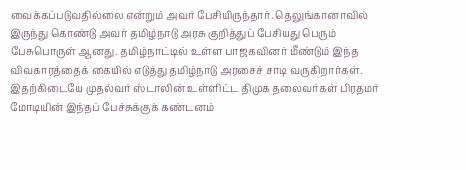வைக்கப்படுவதில்லை என்றும் அவர் பேசியிருந்தார். தெலுங்கானாவில் இருந்து கொண்டு அவர் தமிழ்நாடு அரசு குறித்துப் பேசியது பெரும் பேசுபொருள் ஆனது. தமிழ்நாட்டில் உள்ள பாஜகவினர் மீண்டும் இந்த விவகாரத்தைக் கையில் எடுத்து தமிழ்நாடு அரசைச் சாடி வருகிறார்கள். இதற்கிடையே முதல்வர் ஸ்டாலின் உள்ளிட்ட திமுக தலைவர்கள் பிரதமர் மோடியின் இந்தப் பேச்சுக்குக் கண்டனம்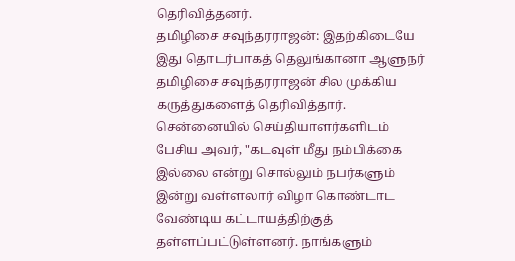தெரிவித்தனர்.
தமிழிசை சவுந்தரராஜன்: இதற்கிடையே இது தொடர்பாகத் தெலுங்கானா ஆளுநர் தமிழிசை சவுந்தரராஜன் சில முக்கிய கருத்துகளைத் தெரிவித்தார். சென்னையில் செய்தியாளர்களிடம் பேசிய அவர், "கடவுள் மீது நம்பிக்கை இல்லை என்று சொல்லும் நபர்களும் இன்று வள்ளலார் விழா கொண்டாட வேண்டிய கட்டாயத்திற்குத் தள்ளப்பட்டுள்ளனர். நாங்களும்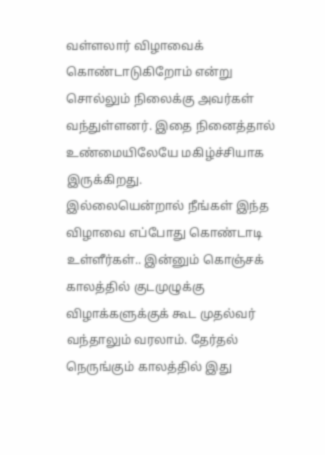வள்ளலார் விழாவைக் கொண்டாடுகிறோம் என்று சொல்லும் நிலைக்கு அவர்கள் வந்துள்ளனர். இதை நினைத்தால் உண்மையிலேயே மகிழ்ச்சியாக இருக்கிறது.
இல்லையென்றால் நீங்கள் இந்த விழாவை எப்போது கொண்டாடி உள்ளீர்கள்.. இன்னும் கொஞ்சக் காலத்தில் குடமுழுக்கு விழாக்களுக்குக் கூட முதல்வர் வந்தாலும் வரலாம். தேர்தல் நெருங்கும் காலத்தில் இது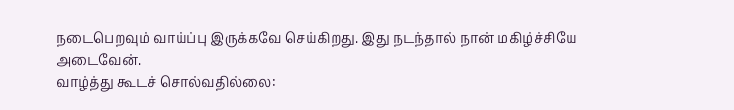நடைபெறவும் வாய்ப்பு இருக்கவே செய்கிறது. இது நடந்தால் நான் மகிழ்ச்சியே அடைவேன்.
வாழ்த்து கூடச் சொல்வதில்லை: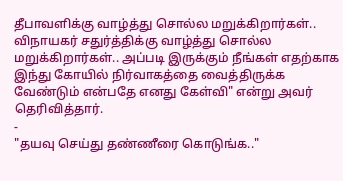தீபாவளிக்கு வாழ்த்து சொல்ல மறுக்கிறார்கள்.. விநாயகர் சதுர்த்திக்கு வாழ்த்து சொல்ல மறுக்கிறார்கள்.. அப்படி இருக்கும் நீங்கள் எதற்காக இந்து கோயில் நிர்வாகத்தை வைத்திருக்க வேண்டும் என்பதே எனது கேள்வி" என்று அவர் தெரிவித்தார்.
-
"தயவு செய்து தண்ணீரை கொடுங்க.."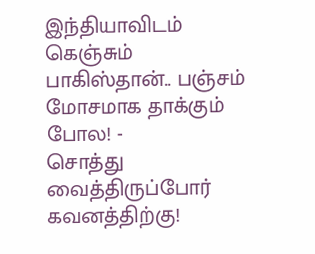இந்தியாவிடம் கெஞ்சும் பாகிஸ்தான்.. பஞ்சம் மோசமாக தாக்கும் போல! -
சொத்து வைத்திருப்போர் கவனத்திற்கு!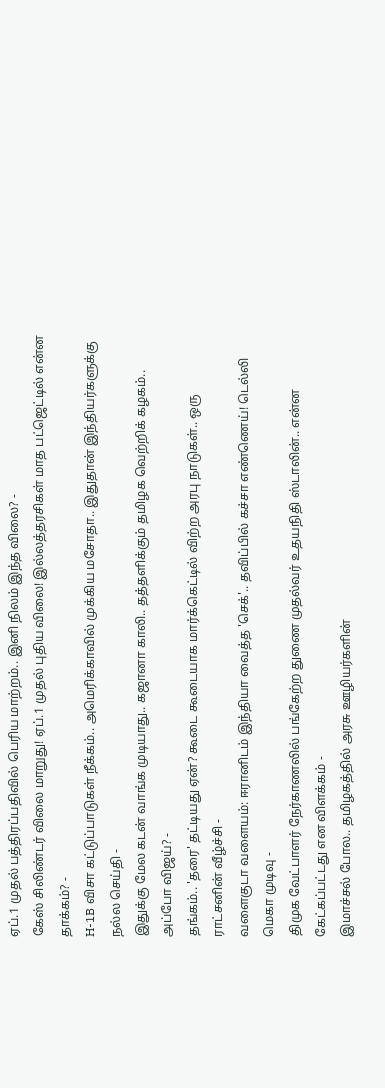ஏப்.1 முதல் பத்திரப்பதிவில் பெரிய மாற்றம்.. இனி நிலம் இந்த விலை? -
கேஸ் சிலிண்டர் விலை மாறுது! ஏப்.1 முதல் புதிய விலை! இல்லத்தரசிகள் மாத பட்ஜெட்டில் என்ன தாக்கம்? -
H-1B விசா கட்டுப்பாடுகள் நீக்கம்.. அமெரிக்காவில் முக்கிய மசோதா.. இதுதான் இந்தியர்களுக்கு நல்ல செய்தி -
இதுக்கு மேல கடன் வாங்க முடியாது.. கஜானா காலி.. தத்தளிக்கும் தமிழக வெற்றிக் கழகம்.. அப்போ விஜய்? -
தங்கம்.. 'தரை' தட்டியது ஏன்? கூடை கூடையாக மார்க்கெட்டில் விற்ற அரபு நாடுகள்.. ஒரு ராட்சனின் வீழ்ச்சி -
வளைகுடா வளையம்: ஈரானிடம் இந்தியா வைத்த 'செக்'.. தவிப்பில் கச்சா எண்ணெய்! டெல்லி மெகா முடிவு -
திமுக வேட்பாளர் நேர்காணலில் பங்கேற்ற துணை முதல்வர் உதயநிதி ஸ்டாலின்.. என்ன கேட்கப்பட்டது என விளக்கம் -
இமாச்சல் போல.. தமிழகத்தில் அரசு ஊழியர்களின்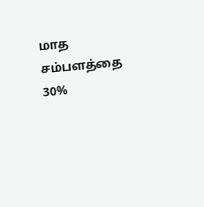மாத சம்பளத்தை 30%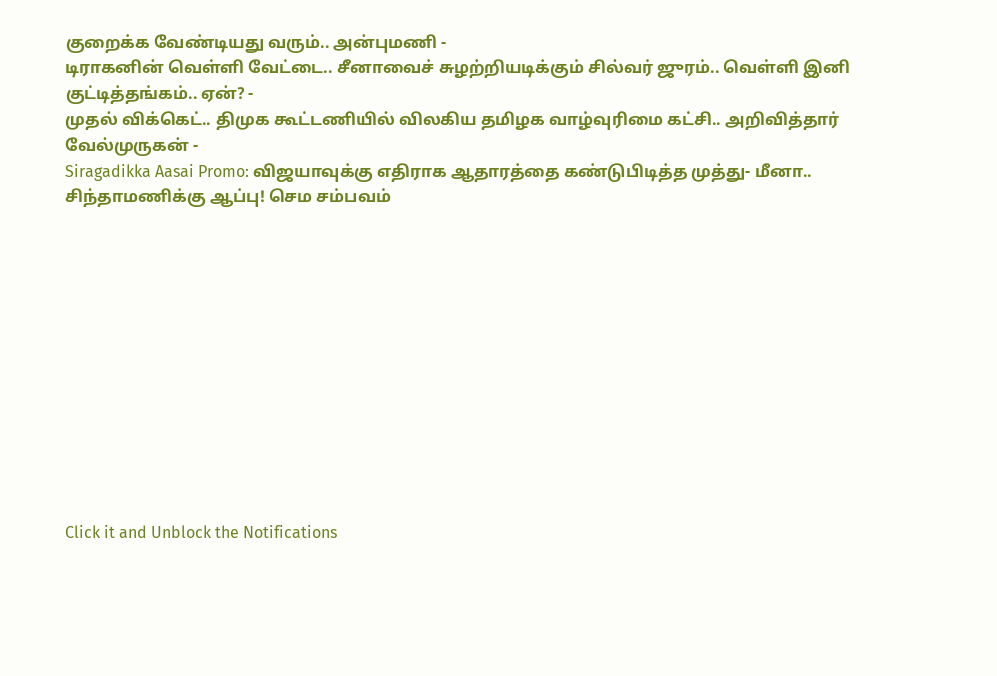குறைக்க வேண்டியது வரும்.. அன்புமணி -
டிராகனின் வெள்ளி வேட்டை.. சீனாவைச் சுழற்றியடிக்கும் சில்வர் ஜுரம்.. வெள்ளி இனி குட்டித்தங்கம்.. ஏன்? -
முதல் விக்கெட்.. திமுக கூட்டணியில் விலகிய தமிழக வாழ்வுரிமை கட்சி.. அறிவித்தார் வேல்முருகன் -
Siragadikka Aasai Promo: விஜயாவுக்கு எதிராக ஆதாரத்தை கண்டுபிடித்த முத்து- மீனா.. சிந்தாமணிக்கு ஆப்பு! செம சம்பவம்












Click it and Unblock the Notifications